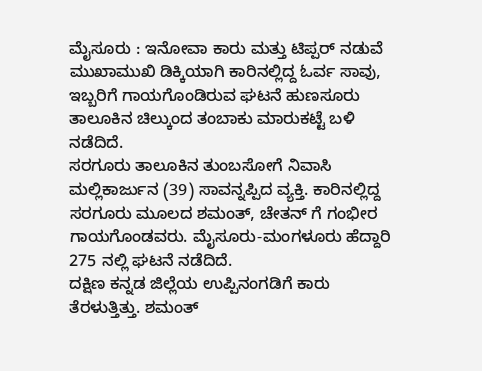ಮೈಸೂರು : ಇನೋವಾ ಕಾರು ಮತ್ತು ಟಿಪ್ಪರ್ ನಡುವೆ ಮುಖಾಮುಖಿ ಡಿಕ್ಕಿಯಾಗಿ ಕಾರಿನಲ್ಲಿದ್ದ ಓರ್ವ ಸಾವು, ಇಬ್ಬರಿಗೆ ಗಾಯಗೊಂಡಿರುವ ಘಟನೆ ಹುಣಸೂರು ತಾಲೂಕಿನ ಚಿಲ್ಕುಂದ ತಂಬಾಕು ಮಾರುಕಟ್ಟೆ ಬಳಿ ನಡೆದಿದೆ.
ಸರಗೂರು ತಾಲೂಕಿನ ತುಂಬಸೋಗೆ ನಿವಾಸಿ ಮಲ್ಲಿಕಾರ್ಜುನ (39) ಸಾವನ್ನಪ್ಪಿದ ವ್ಯಕ್ತಿ. ಕಾರಿನಲ್ಲಿದ್ದ ಸರಗೂರು ಮೂಲದ ಶಮಂತ್, ಚೇತನ್ ಗೆ ಗಂಭೀರ ಗಾಯಗೊಂಡವರು. ಮೈಸೂರು-ಮಂಗಳೂರು ಹೆದ್ದಾರಿ 275 ನಲ್ಲಿ ಘಟನೆ ನಡೆದಿದೆ.
ದಕ್ಷಿಣ ಕನ್ನಡ ಜಿಲ್ಲೆಯ ಉಪ್ಪಿನಂಗಡಿಗೆ ಕಾರು ತೆರಳುತ್ತಿತ್ತು. ಶಮಂತ್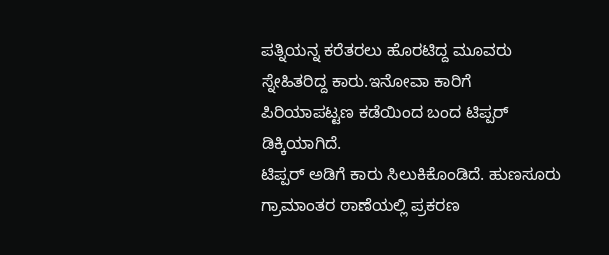ಪತ್ನಿಯನ್ನ ಕರೆತರಲು ಹೊರಟಿದ್ದ ಮೂವರು ಸ್ನೇಹಿತರಿದ್ದ ಕಾರು.ಇನೋವಾ ಕಾರಿಗೆ ಪಿರಿಯಾಪಟ್ಟಣ ಕಡೆಯಿಂದ ಬಂದ ಟಿಪ್ಪರ್ ಡಿಕ್ಕಿಯಾಗಿದೆ.
ಟಿಪ್ಪರ್ ಅಡಿಗೆ ಕಾರು ಸಿಲುಕಿಕೊಂಡಿದೆ. ಹುಣಸೂರು ಗ್ರಾಮಾಂತರ ಠಾಣೆಯಲ್ಲಿ ಪ್ರಕರಣ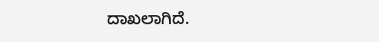ದಾಖಲಾಗಿದೆ.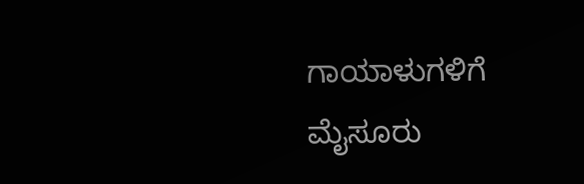ಗಾಯಾಳುಗಳಿಗೆ ಮೈಸೂರು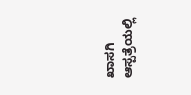ಖಾಸಗಿ ಆಸ್ಪತ್ರೆಯಲ್ಲಿ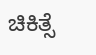ಚಿಕಿತ್ಸೆ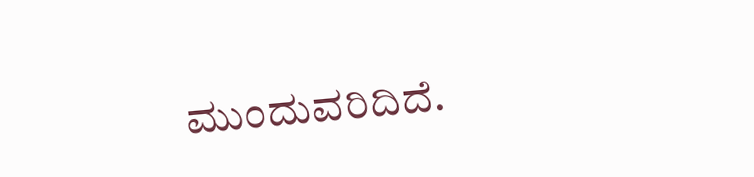ಮುಂದುವರಿದಿದೆ.